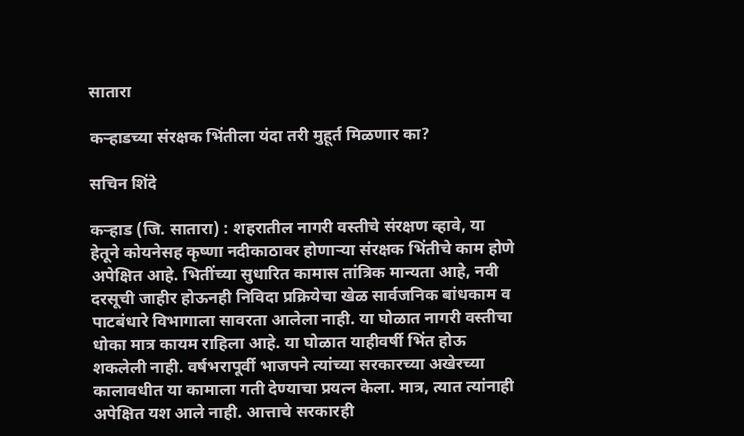सातारा

कऱ्हाडच्या संरक्षक भिंतीला यंदा तरी मुहूर्त मिळणार का?

सचिन शिंदे

कऱ्हाड (जि. सातारा) : शहरातील नागरी वस्तीचे संरक्षण व्हावे, या हेतूने कोयनेसह कृष्णा नदीकाठावर होणाऱ्या संरक्षक भिंतीचे काम होणे अपेक्षित आहे. भितींच्या सुधारित कामास तांत्रिक मान्यता आहे, नवी दरसूची जाहीर होऊनही निविदा प्रक्रियेचा खेळ सार्वजनिक बांधकाम व पाटबंधारे विभागाला सावरता आलेला नाही. या घोळात नागरी वस्तीचा धोका मात्र कायम राहिला आहे. या घोळात याहीवर्षी भिंत होऊ शकलेली नाही. वर्षभरापूर्वी भाजपने त्यांच्या सरकारच्या अखेरच्या कालावधीत या कामाला गती देण्याचा प्रयत्न केला. मात्र, त्यात त्यांनाही अपेक्षित यश आले नाही. आत्ताचे सरकारही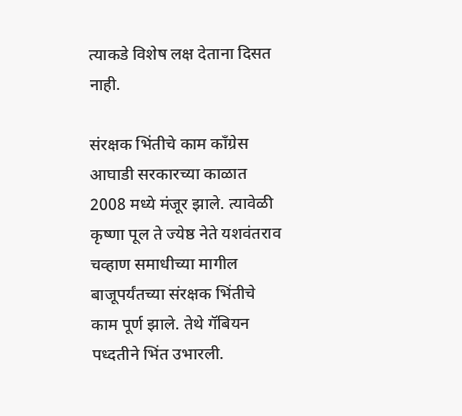त्याकडे विशेष लक्ष देताना दिसत नाही.

संरक्षक भिंतीचे काम कॉंग्रेस आघाडी सरकारच्या काळात 2008 मध्ये मंजूर झाले. त्यावेळी कृष्णा पूल ते ज्येष्ठ नेते यशवंतराव चव्हाण समाधीच्या मागील बाजूपर्यंतच्या संरक्षक भिंतीचे काम पूर्ण झाले. तेथे गॅबियन पध्दतीने भिंत उभारली.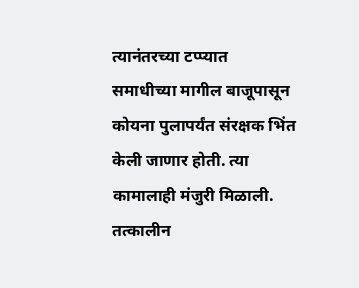त्यानंतरच्या टप्प्यात समाधीच्या मागील बाजूपासून कोयना पुलापर्यंत संरक्षक भिंत केली जाणार होती. त्या कामालाही मंजुरी मिळाली. तत्कालीन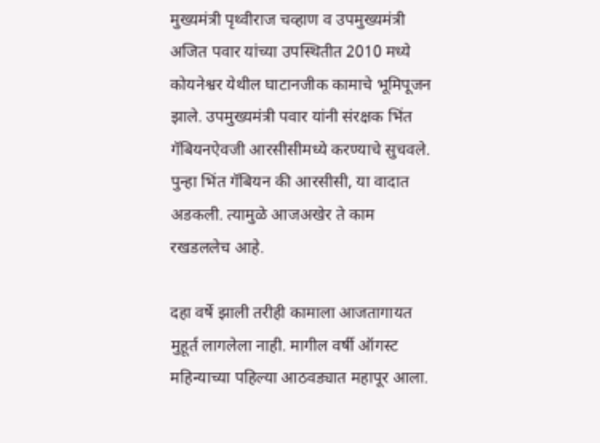मुख्यमंत्री पृथ्वीराज चव्हाण व उपमुख्यमंत्री अजित पवार यांच्या उपस्थितीत 2010 मध्ये कोयनेश्वर येथील घाटानजीक कामाचे भूमिपूजन झाले. उपमुख्यमंत्री पवार यांनी संरक्षक भिंत गॅबियनऐवजी आरसीसीमध्ये करण्याचे सुचवले. पुन्हा भिंत गॅबियन की आरसीसी, या वादात अडकली. त्यामुळे आजअखेर ते काम रखडललेच आहे.

दहा वर्षे झाली तरीही कामाला आजतागायत मुहूर्त लागलेला नाही. मागील वर्षी ऑगस्ट महिन्याच्या पहिल्या आठवड्यात महापूर आला.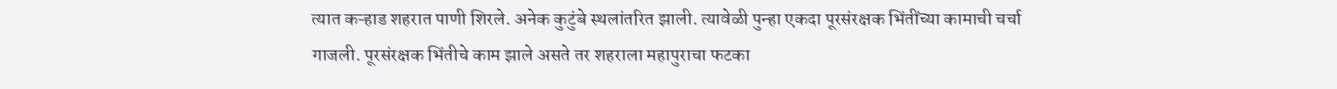त्यात कऱ्हाड शहरात पाणी शिरले. अनेक कुटुंबे स्थलांतरित झाली. त्यावेळी पुन्हा एकदा पूरसंरक्षक भिंतींच्या कामाची चर्चा गाजली. पूरसंरक्षक भिंतीचे काम झाले असते तर शहराला महापुराचा फटका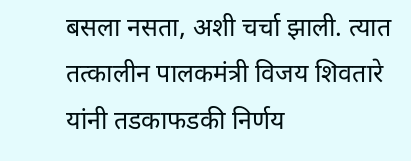बसला नसता, अशी चर्चा झाली. त्यात तत्कालीन पालकमंत्री विजय शिवतारे यांनी तडकाफडकी निर्णय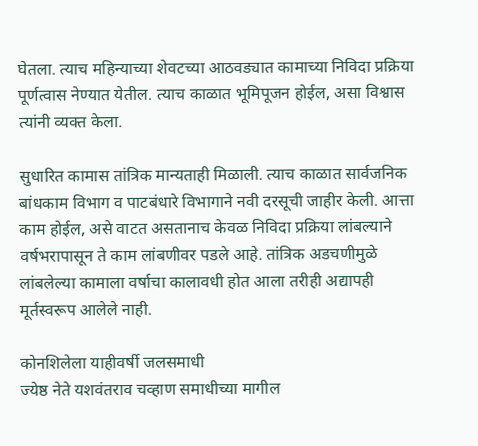घेतला. त्याच महिन्याच्या शेवटच्या आठवड्यात कामाच्या निविदा प्रक्रिया पूर्णत्वास नेण्यात येतील. त्याच काळात भूमिपूजन होईल, असा विश्वास त्यांनी व्यक्त केला.

सुधारित कामास तांत्रिक मान्यताही मिळाली. त्याच काळात सार्वजनिक बांधकाम विभाग व पाटबंधारे विभागाने नवी दरसूची जाहीर केली. आत्ता काम होईल, असे वाटत असतानाच केवळ निविदा प्रक्रिया लांबल्याने वर्षभरापासून ते काम लांबणीवर पडले आहे. तांत्रिक अडचणीमुळे लांबलेल्या कामाला वर्षाचा कालावधी होत आला तरीही अद्यापही मूर्तस्वरूप आलेले नाही.

कोनशिलेला याहीवर्षी जलसमाधी
ज्येष्ठ नेते यशवंतराव चव्हाण समाधीच्या मागील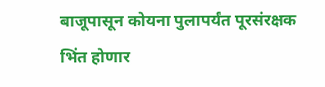बाजूपासून कोयना पुलापर्यंत पूरसंरक्षक भिंत होणार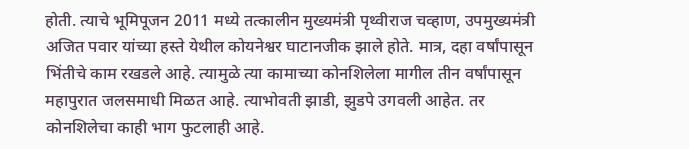होती. त्याचे भूमिपूजन 2011 मध्ये तत्कालीन मुख्यमंत्री पृथ्वीराज चव्हाण, उपमुख्यमंत्री अजित पवार यांच्या हस्ते येथील कोयनेश्वर घाटानजीक झाले होते. मात्र, दहा वर्षांपासून भिंतीचे काम रखडले आहे. त्यामुळे त्या कामाच्या कोनशिलेला मागील तीन वर्षांपासून महापुरात जलसमाधी मिळत आहे. त्याभोवती झाडी, झुडपे उगवली आहेत. तर कोनशिलेचा काही भाग फुटलाही आहे.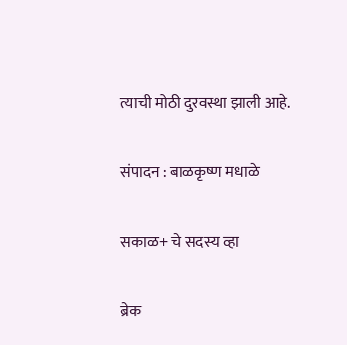त्याची मोठी दुरवस्था झाली आहे.

संपादन : बाळकृष्ण मधाळे

सकाळ+ चे सदस्य व्हा

ब्रेक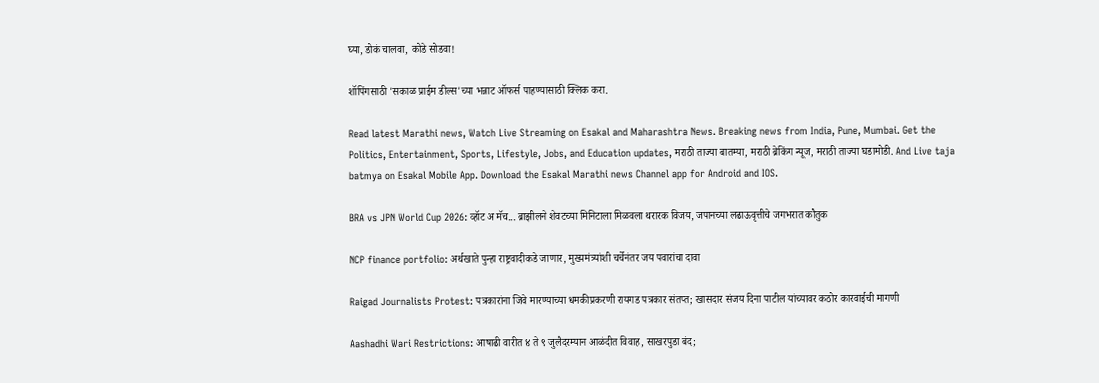घ्या, डोकं चालवा, कोडे सोडवा!

शॉपिंगसाठी 'सकाळ प्राईम डील्स'च्या भन्नाट ऑफर्स पाहण्यासाठी क्लिक करा.

Read latest Marathi news, Watch Live Streaming on Esakal and Maharashtra News. Breaking news from India, Pune, Mumbai. Get the Politics, Entertainment, Sports, Lifestyle, Jobs, and Education updates, मराठी ताज्या बातम्या, मराठी ब्रेकिंग न्यूज, मराठी ताज्या घडामोडी. And Live taja batmya on Esakal Mobile App. Download the Esakal Marathi news Channel app for Android and IOS.

BRA vs JPN World Cup 2026: व्हॉट अ मॅच... ब्राझीलने शेवटच्या मिनिटाला मिळवला थरारक विजय, जपानच्या लढाऊवृत्तीचे जगभरात कौतुक

NCP finance portfolio: अर्थखाते पुन्हा राष्ट्रवादीकडे जाणार, मुख्यमंत्र्यांशी चर्चेनंतर जय पवारांचा दावा

Raigad Journalists Protest: पत्रकारांना जिवे मारण्याच्या धमकीप्रकरणी रायगड पत्रकार संतप्त; खासदार संजय दिना पाटील यांच्यावर कठोर कारवाईची मागणी

Aashadhi Wari Restrictions: आषाढी वारीत ४ ते ९ जुलैदरम्यान आळंदीत विवाह, साखरपुडा बंद;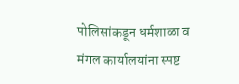पोलिसांकडून धर्मशाळा व मंगल कार्यालयांना स्पष्ट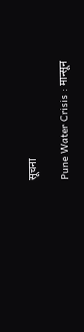सूचना

Pune Water Crisis : मान्सून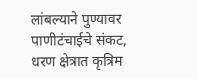लांबल्याने पुण्यावर पाणीटंचाईचे संकट, धरण क्षेत्रात कृत्रिम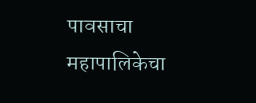पावसाचा महापालिकेचा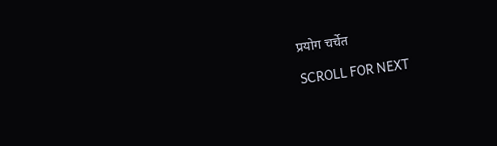प्रयोग चर्चेत

SCROLL FOR NEXT